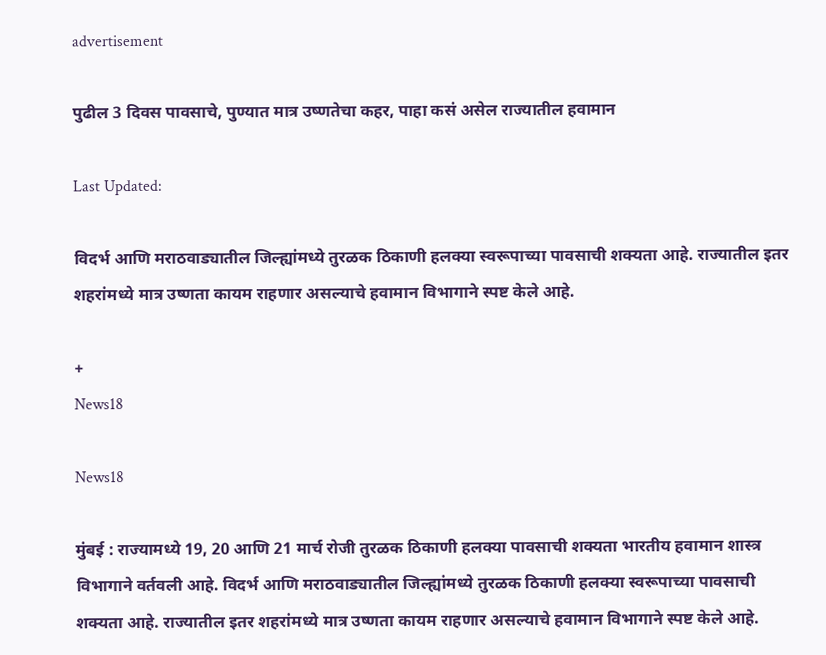advertisement

पुढील 3 दिवस पावसाचे, पुण्यात मात्र उष्णतेचा कहर, पाहा कसं असेल राज्यातील हवामान

Last Updated:

विदर्भ आणि मराठवाड्यातील जिल्ह्यांमध्ये तुरळक ठिकाणी हलक्या स्वरूपाच्या पावसाची शक्यता आहे. राज्यातील इतर शहरांमध्ये मात्र उष्णता कायम राहणार असल्याचे हवामान विभागाने स्पष्ट केले आहे.

+
News18

News18

मुंबई : राज्यामध्ये 19, 20 आणि 21 मार्च रोजी तुरळक ठिकाणी हलक्या पावसाची शक्यता भारतीय हवामान शास्त्र विभागाने वर्तवली आहे. विदर्भ आणि मराठवाड्यातील जिल्ह्यांमध्ये तुरळक ठिकाणी हलक्या स्वरूपाच्या पावसाची शक्यता आहे. राज्यातील इतर शहरांमध्ये मात्र उष्णता कायम राहणार असल्याचे हवामान विभागाने स्पष्ट केले आहे.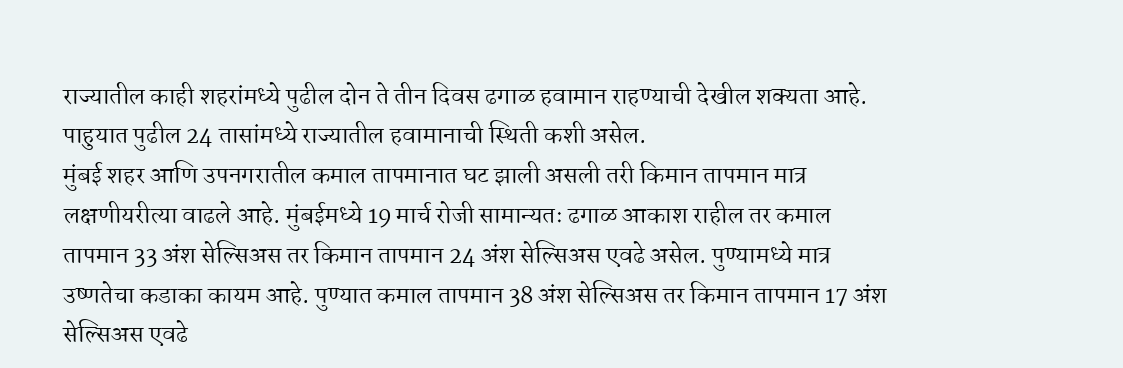राज्यातील काही शहरांमध्ये पुढील दोन ते तीन दिवस ढगाळ हवामान राहण्याची देखील शक्यता आहे. पाहुयात पुढील 24 तासांमध्ये राज्यातील हवामानाची स्थिती कशी असेल.
मुंबई शहर आणि उपनगरातील कमाल तापमानात घट झाली असली तरी किमान तापमान मात्र लक्षणीयरीत्या वाढले आहे. मुंबईमध्ये 19 मार्च रोजी सामान्यतः ढगाळ आकाश राहील तर कमाल तापमान 33 अंश सेल्सिअस तर किमान तापमान 24 अंश सेल्सिअस एवढे असेल. पुण्यामध्ये मात्र उष्णतेचा कडाका कायम आहे. पुण्यात कमाल तापमान 38 अंश सेल्सिअस तर किमान तापमान 17 अंश सेल्सिअस एवढे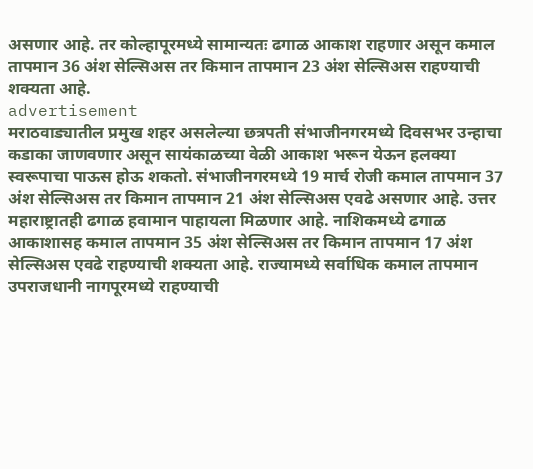असणार आहे. तर कोल्हापूरमध्ये सामान्यतः ढगाळ आकाश राहणार असून कमाल तापमान 36 अंश सेल्सिअस तर किमान तापमान 23 अंश सेल्सिअस राहण्याची शक्यता आहे.
advertisement
मराठवाड्यातील प्रमुख शहर असलेल्या छत्रपती संभाजीनगरमध्ये दिवसभर उन्हाचा कडाका जाणवणार असून सायंकाळच्या वेळी आकाश भरून येऊन हलक्या स्वरूपाचा पाऊस होऊ शकतो. संभाजीनगरमध्ये 19 मार्च रोजी कमाल तापमान 37 अंश सेल्सिअस तर किमान तापमान 21 अंश सेल्सिअस एवढे असणार आहे. उत्तर महाराष्ट्रातही ढगाळ हवामान पाहायला मिळणार आहे. नाशिकमध्ये ढगाळ आकाशासह कमाल तापमान 35 अंश सेल्सिअस तर किमान तापमान 17 अंश सेल्सिअस एवढे राहण्याची शक्यता आहे. राज्यामध्ये सर्वाधिक कमाल तापमान उपराजधानी नागपूरमध्ये राहण्याची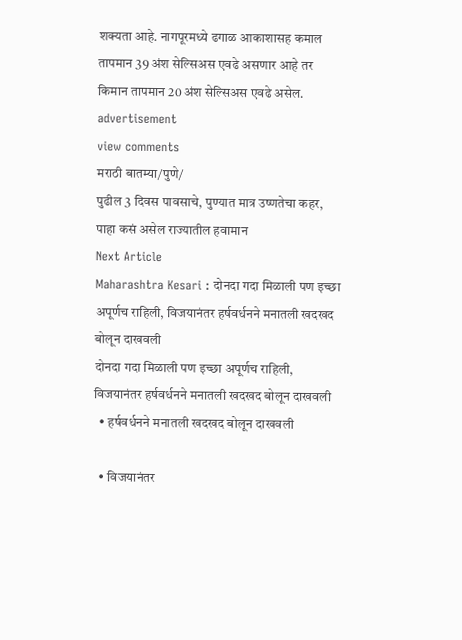शक्यता आहे. नागपूरमध्ये ढगाळ आकाशासह कमाल तापमान 39 अंश सेल्सिअस एवढे असणार आहे तर किमान तापमान 20 अंश सेल्सिअस एवढे असेल.
advertisement
view comments
मराठी बातम्या/पुणे/
पुढील 3 दिवस पावसाचे, पुण्यात मात्र उष्णतेचा कहर, पाहा कसं असेल राज्यातील हवामान
Next Article
Maharashtra Kesari : दोनदा गदा मिळाली पण इच्छा अपूर्णच राहिली, विजयानंतर हर्षवर्धनने मनातली खदखद बोलून दाखवली
दोनदा गदा मिळाली पण इच्छा अपूर्णच राहिली, विजयानंतर हर्षवर्धनने मनातली खदखद बोलून दाखवली
  • हर्षवर्धनने मनातली खदखद बोलून दाखवली

  • विजयानंतर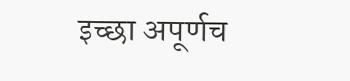इच्छा अपूर्णच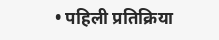• पहिली प्रतिक्रिया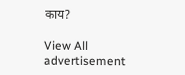काय?

View All
advertisement